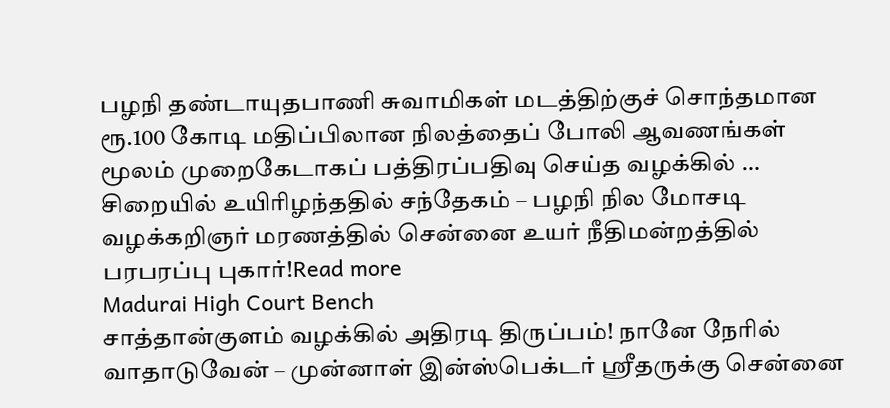பழநி தண்டாயுதபாணி சுவாமிகள் மடத்திற்குச் சொந்தமான ரூ.100 கோடி மதிப்பிலான நிலத்தைப் போலி ஆவணங்கள் மூலம் முறைகேடாகப் பத்திரப்பதிவு செய்த வழக்கில் … சிறையில் உயிரிழந்ததில் சந்தேகம் – பழநி நில மோசடி வழக்கறிஞர் மரணத்தில் சென்னை உயர் நீதிமன்றத்தில் பரபரப்பு புகார்!Read more
Madurai High Court Bench
சாத்தான்குளம் வழக்கில் அதிரடி திருப்பம்! நானே நேரில் வாதாடுவேன் – முன்னாள் இன்ஸ்பெக்டர் ஸ்ரீதருக்கு சென்னை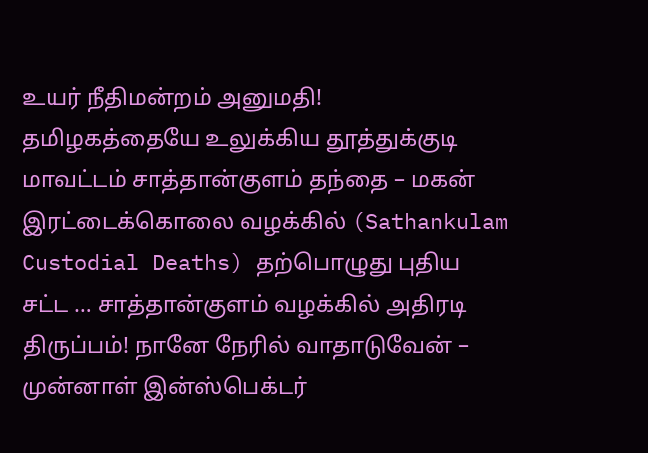உயர் நீதிமன்றம் அனுமதி!
தமிழகத்தையே உலுக்கிய தூத்துக்குடி மாவட்டம் சாத்தான்குளம் தந்தை – மகன் இரட்டைக்கொலை வழக்கில் (Sathankulam Custodial Deaths) தற்பொழுது புதிய சட்ட … சாத்தான்குளம் வழக்கில் அதிரடி திருப்பம்! நானே நேரில் வாதாடுவேன் – முன்னாள் இன்ஸ்பெக்டர்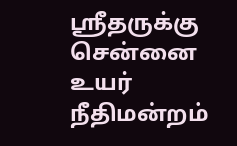ஸ்ரீதருக்கு சென்னை உயர் நீதிமன்றம்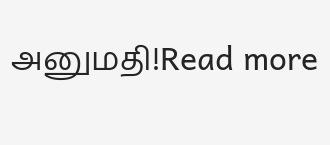அனுமதி!Read more